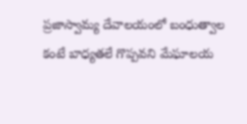ప్రజాస్వామ్య దేవాలయంలో బంధుత్వాల కంటే బాధ్యతలే గొప్పవని మేఘాలయ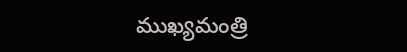ముఖ్యమంత్రి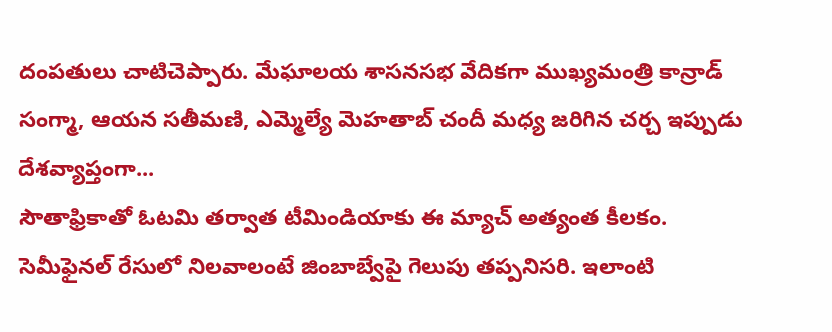దంపతులు చాటిచెప్పారు. మేఘాలయ శాసనసభ వేదికగా ముఖ్యమంత్రి కాన్రాడ్ సంగ్మా, ఆయన సతీమణి, ఎమ్మెల్యే మెహతాబ్ చందీ మధ్య జరిగిన చర్చ ఇప్పుడు దేశవ్యాప్తంగా...
సౌతాఫ్రికాతో ఓటమి తర్వాత టీమిండియాకు ఈ మ్యాచ్ అత్యంత కీలకం. సెమీఫైనల్ రేసులో నిలవాలంటే జింబాబ్వేపై గెలుపు తప్పనిసరి. ఇలాంటి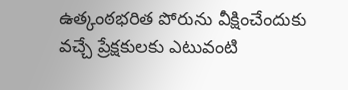ఉత్కంఠభరిత పోరును వీక్షించేందుకు వచ్చే ప్రేక్షకులకు ఎటువంటి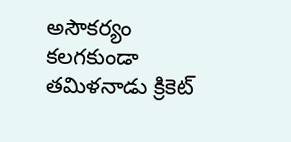అసౌకర్యం కలగకుండా తమిళనాడు క్రికెట్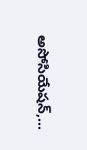అసోసియేషన్,...